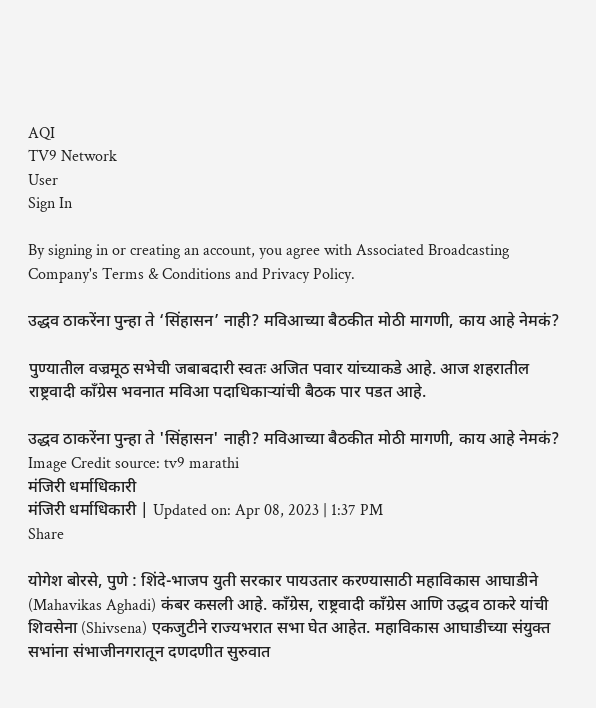AQI
TV9 Network
User
Sign In

By signing in or creating an account, you agree with Associated Broadcasting Company's Terms & Conditions and Privacy Policy.

उद्धव ठाकरेंना पुन्हा ते ‘सिंहासन’ नाही? मविआच्या बैठकीत मोठी मागणी, काय आहे नेमकं?

पुण्यातील वज्रमूठ सभेची जबाबदारी स्वतः अजित पवार यांच्याकडे आहे. आज शहरातील राष्ट्रवादी काँग्रेस भवनात मविआ पदाधिकाऱ्यांची बैठक पार पडत आहे.

उद्धव ठाकरेंना पुन्हा ते 'सिंहासन' नाही? मविआच्या बैठकीत मोठी मागणी, काय आहे नेमकं?
Image Credit source: tv9 marathi
मंजिरी धर्माधिकारी
मंजिरी धर्माधिकारी | Updated on: Apr 08, 2023 | 1:37 PM
Share

योगेश बोरसे, पुणे : शिंदे-भाजप युती सरकार पायउतार करण्यासाठी महाविकास आघाडीने (Mahavikas Aghadi) कंबर कसली आहे. काँग्रेस, राष्ट्रवादी काँग्रेस आणि उद्धव ठाकरे यांची शिवसेना (Shivsena) एकजुटीने राज्यभरात सभा घेत आहेत. महाविकास आघाडीच्या संयुक्त सभांना संभाजीनगरातून दणदणीत सुरुवात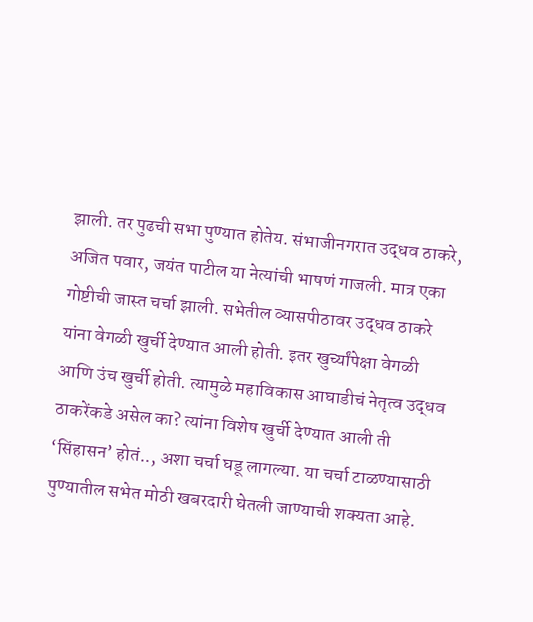झाली. तर पुढची सभा पुण्यात होतेय. संभाजीनगरात उद्धव ठाकरे, अजित पवार, जयंत पाटील या नेत्यांची भाषणं गाजली. मात्र एका गोष्टीची जास्त चर्चा झाली. सभेतील व्यासपीठावर उद्धव ठाकरे यांना वेगळी खुर्ची देण्यात आली होती. इतर खुर्च्यांपेक्षा वेगळी आणि उंच खुर्ची होती. त्यामुळे महाविकास आघाडीचं नेतृत्व उद्धव ठाकरेंकडे असेल का? त्यांना विशेष खुर्ची देण्यात आली ती ‘सिंहासन’ होतं.., अशा चर्चा घडू लागल्या. या चर्चा टाळण्यासाठी पुण्यातील सभेत मोठी खबरदारी घेतली जाण्याची शक्यता आहे.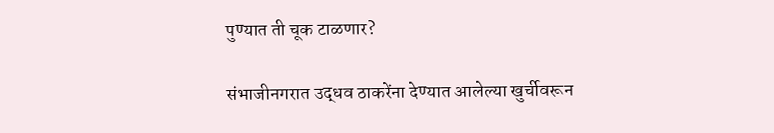पुण्यात ती चूक टाळणार?

संभाजीनगरात उद्धव ठाकरेंना देण्यात आलेल्या खुर्चीवरून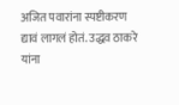अजित पवारांना स्पष्टीकरण द्यावं लागलं होतं. उद्धव ठाकरे यांना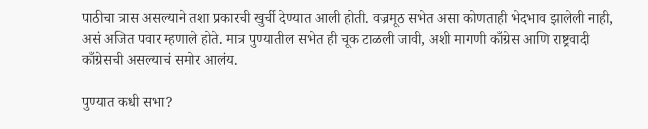पाठीचा त्रास असल्याने तशा प्रकारची खुर्ची देण्यात आली होती. वज्रमूठ सभेत असा कोणताही भेदभाव झालेली नाही, असं अजित पवार म्हणाले होते. मात्र पुण्यातील सभेत ही चूक टाळली जावी, अशी मागणी काँग्रेस आणि राष्ट्रवादी काँग्रेसची असल्याचं समोर आलंय.

पुण्यात कधी सभा?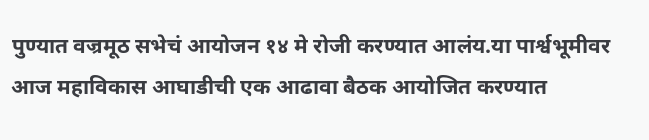पुण्यात वज्रमूठ सभेचं आयोजन १४ मे रोजी करण्यात आलंय.या पार्श्वभूमीवर आज महाविकास आघाडीची एक आढावा बैठक आयोजित करण्यात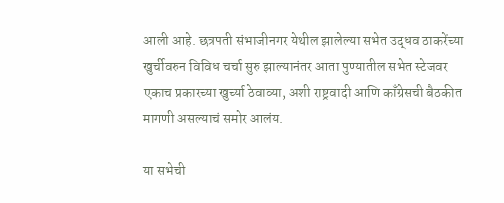आली आहे. छत्रपती संभाजीनगर येथील झालेल्या सभेत उद्धव ठाकरेंच्या खुर्चीवरुन विविध चर्चा सुरु झाल्यानंतर आता पुण्यातील सभेत स्टेजवर एकाच प्रकारच्या खुर्च्या ठेवाव्या, अशी राष्ट्रवादी आणि काँग्रेसची बैठकीत मागणी असल्याचं समोर आलंय.

या सभेची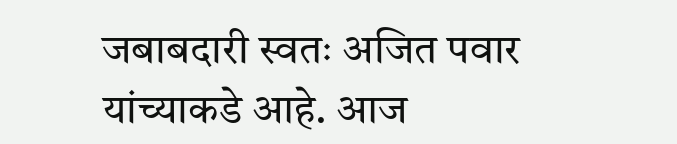जबाबदारी स्वतः अजित पवार यांच्याकडे आहे. आज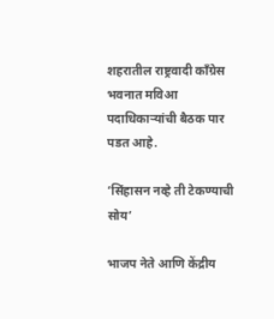शहरातील राष्ट्रवादी काँग्रेस भवनात मविआ पदाधिकाऱ्यांची बैठक पार पडत आहे.

‘सिंहासन नव्हे ती टेकण्याची सोय’

भाजप नेते आणि केंद्रीय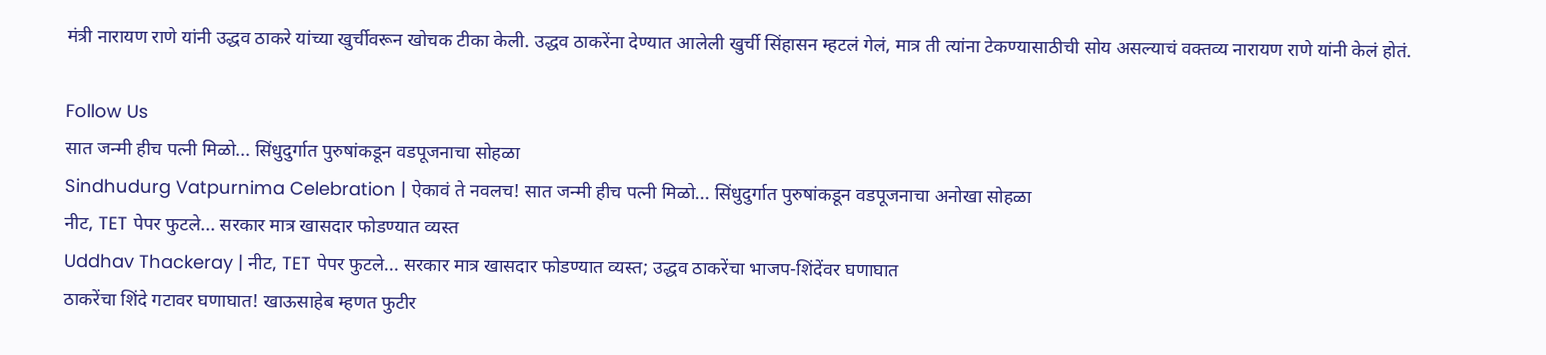मंत्री नारायण राणे यांनी उद्धव ठाकरे यांच्या खुर्चीवरून खोचक टीका केली. उद्धव ठाकरेंना देण्यात आलेली खुर्ची सिंहासन म्हटलं गेलं, मात्र ती त्यांना टेकण्यासाठीची सोय असल्याचं वक्तव्य नारायण राणे यांनी केलं होतं.

Follow Us
सात जन्मी हीच पत्नी मिळो... सिंधुदुर्गात पुरुषांकडून वडपूजनाचा सोहळा
Sindhudurg Vatpurnima Celebration | ऐकावं ते नवलच! सात जन्मी हीच पत्नी मिळो... सिंधुदुर्गात पुरुषांकडून वडपूजनाचा अनोखा सोहळा
नीट, TET पेपर फुटले... सरकार मात्र खासदार फोडण्यात व्यस्त
Uddhav Thackeray | नीट, TET पेपर फुटले... सरकार मात्र खासदार फोडण्यात व्यस्त; उद्धव ठाकरेंचा भाजप-शिंदेंवर घणाघात
ठाकरेंचा शिंदे गटावर घणाघात! खाऊसाहेब म्हणत फुटीर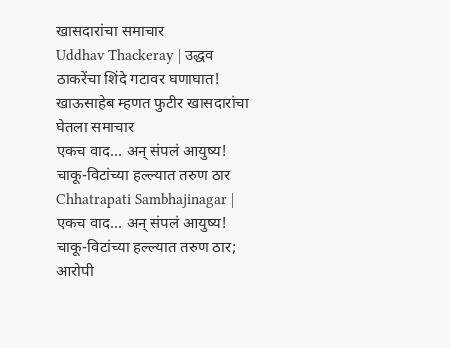खासदारांचा समाचार
Uddhav Thackeray | उद्धव ठाकरेंचा शिंदे गटावर घणाघात! खाऊसाहेब म्हणत फुटीर खासदारांचा घेतला समाचार
एकच वाद... अन् संपलं आयुष्य! चाकू-विटांच्या हल्ल्यात तरुण ठार
Chhatrapati Sambhajinagar | एकच वाद... अन् संपलं आयुष्य! चाकू-विटांच्या हल्ल्यात तरुण ठार; आरोपी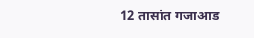12 तासांत गजाआड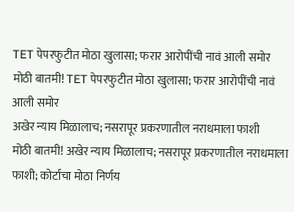TET पेपरफुटीत मोठा खुलासा; फरार आरोपींची नावं आली समोर
मोठी बातमी! TET पेपरफुटीत मोठा खुलासा; फरार आरोपींची नावं आली समोर
अखेर न्याय मिळालाच; नसरापूर प्रकरणातील नराधमाला फाशी
मोठी बातमी! अखेर न्याय मिळालाच; नसरापूर प्रकरणातील नराधमाला फाशी; कोर्टाचा मोठा निर्णय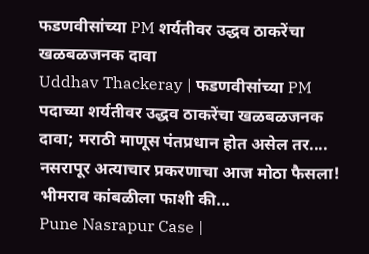फडणवीसांच्या PM शर्यतीवर उद्धव ठाकरेंचा खळबळजनक दावा
Uddhav Thackeray | फडणवीसांच्या PM पदाच्या शर्यतीवर उद्धव ठाकरेंचा खळबळजनक दावा; मराठी माणूस पंतप्रधान होत असेल तर....
नसरापूर अत्याचार प्रकरणाचा आज मोठा फैसला! भीमराव कांबळीला फाशी की...
Pune Nasrapur Case |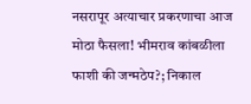नसरापूर अत्याचार प्रकरणाचा आज मोठा फैसला! भीमराव कांबळीला फाशी की जन्मठेप?; निकाल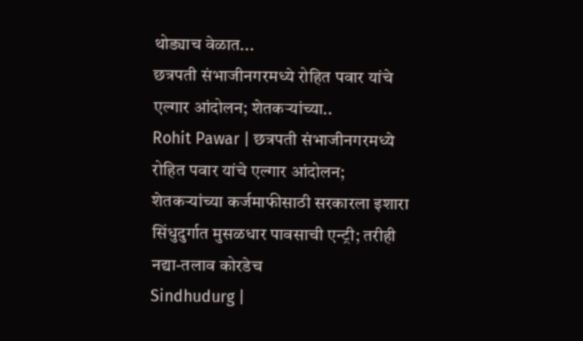थोड्याच वेळात...
छत्रपती संभाजीनगरमध्ये रोहित पवार यांचे एल्गार आंदोलन; शेतकऱ्यांच्या..
Rohit Pawar | छत्रपती संभाजीनगरमध्ये रोहित पवार यांचे एल्गार आंदोलन; शेतकऱ्यांच्या कर्जमाफीसाठी सरकारला इशारा
सिंधुदुर्गात मुसळधार पावसाची एन्ट्री; तरीही नद्या-तलाव कोरडेच
Sindhudurg |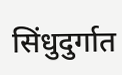सिंधुदुर्गात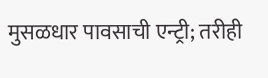मुसळधार पावसाची एन्ट्री; तरीही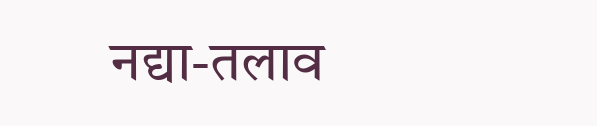नद्या-तलाव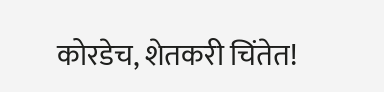कोरडेच, शेतकरी चिंतेत!